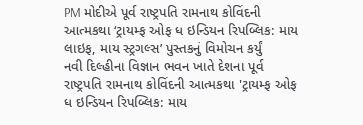PM મોદીએ પૂર્વ રાષ્ટ્રપતિ રામનાથ કોવિંદની આત્મકથા ‘ટ્રાયમ્ફ ઓફ ધ ઇન્ડિયન રિપબ્લિક: માય લાઇફ, માય સ્ટ્રગલ્સ’ પુસ્તકનું વિમોચન કર્યું
નવી દિલ્હીના વિજ્ઞાન ભવન ખાતે દેશના પૂર્વ રાષ્ટ્રપતિ રામનાથ કોવિંદની આત્મકથા 'ટ્રાયમ્ફ ઓફ ધ ઇન્ડિયન રિપબ્લિક: માય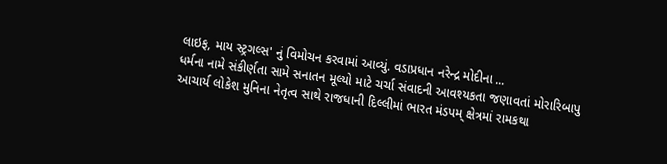લાઇફ, માય સ્ટ્રગલ્સ' નું વિમોચન કરવામાં આવ્યું. વડાપ્રધાન નરેન્દ્ર મોદીના ...
ધર્મના નામે સંકીર્ણતા સામે સનાતન મૂલ્યો માટે ચર્ચા સંવાદની આવશ્યકતા જણાવતાં મોરારિબાપુ
આચાર્ય લોકેશ મુનિના નેતૃત્વ સાથે રાજધાની દિલ્લીમાં ભારત મંડપમ્ ક્ષેત્રમાં રામકથા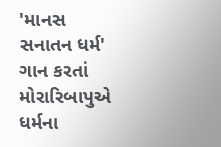'માનસ સનાતન ધર્મ' ગાન કરતાં મોરારિબાપુએ ધર્મના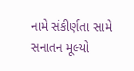નામે સંકીર્ણતા સામે સનાતન મૂલ્યો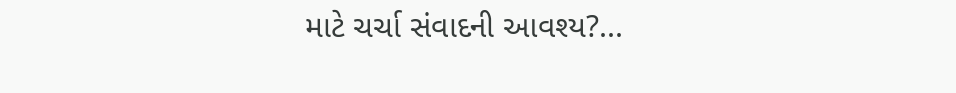માટે ચર્ચા સંવાદની આવશ્ય?...